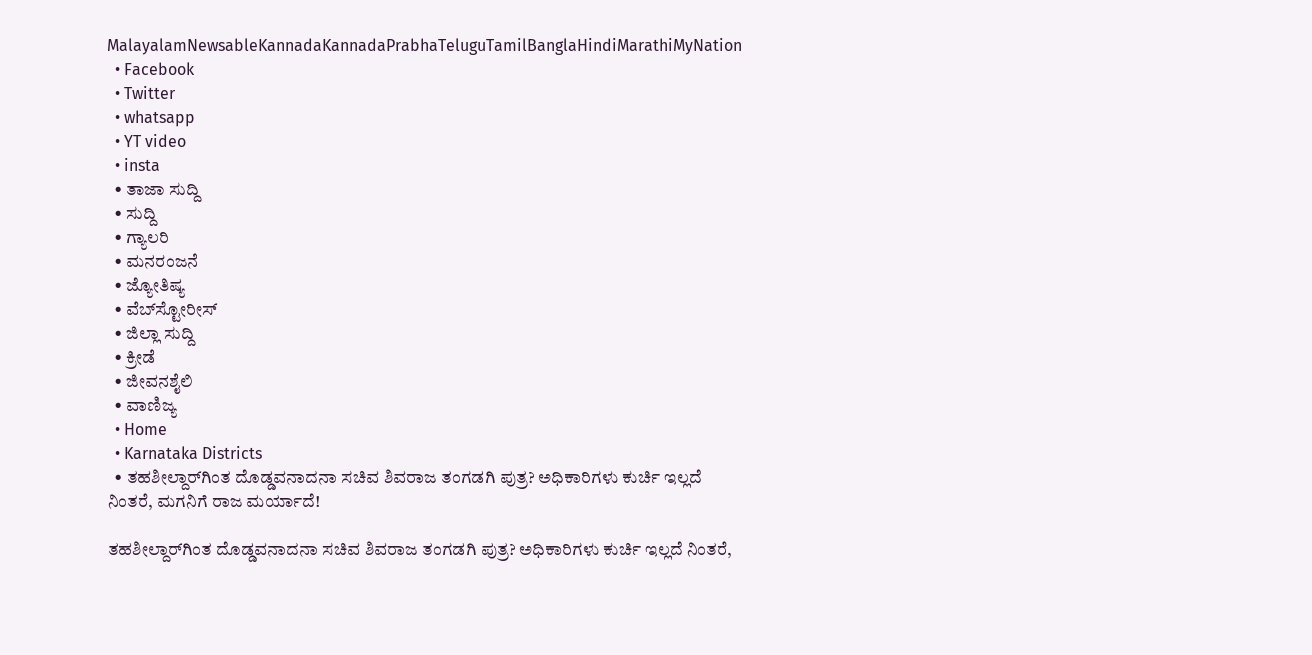MalayalamNewsableKannadaKannadaPrabhaTeluguTamilBanglaHindiMarathiMyNation
  • Facebook
  • Twitter
  • whatsapp
  • YT video
  • insta
  • ತಾಜಾ ಸುದ್ದಿ
  • ಸುದ್ದಿ
  • ಗ್ಯಾಲರಿ
  • ಮನರಂಜನೆ
  • ಜ್ಯೋತಿಷ್ಯ
  • ವೆಬ್‌ಸ್ಟೋರೀಸ್
  • ಜಿಲ್ಲಾ ಸುದ್ದಿ
  • ಕ್ರೀಡೆ
  • ಜೀವನಶೈಲಿ
  • ವಾಣಿಜ್ಯ
  • Home
  • Karnataka Districts
  • ತಹಶೀಲ್ದಾರ್‌ಗಿಂತ ದೊಡ್ಡವನಾದನಾ ಸಚಿವ ಶಿವರಾಜ ತಂಗಡಗಿ ಪುತ್ರ? ಅಧಿಕಾರಿಗಳು ಕುರ್ಚಿ ಇಲ್ಲದೆ ನಿಂತರೆ, ಮಗನಿಗೆ ರಾಜ ಮರ್ಯಾದೆ!

ತಹಶೀಲ್ದಾರ್‌ಗಿಂತ ದೊಡ್ಡವನಾದನಾ ಸಚಿವ ಶಿವರಾಜ ತಂಗಡಗಿ ಪುತ್ರ? ಅಧಿಕಾರಿಗಳು ಕುರ್ಚಿ ಇಲ್ಲದೆ ನಿಂತರೆ,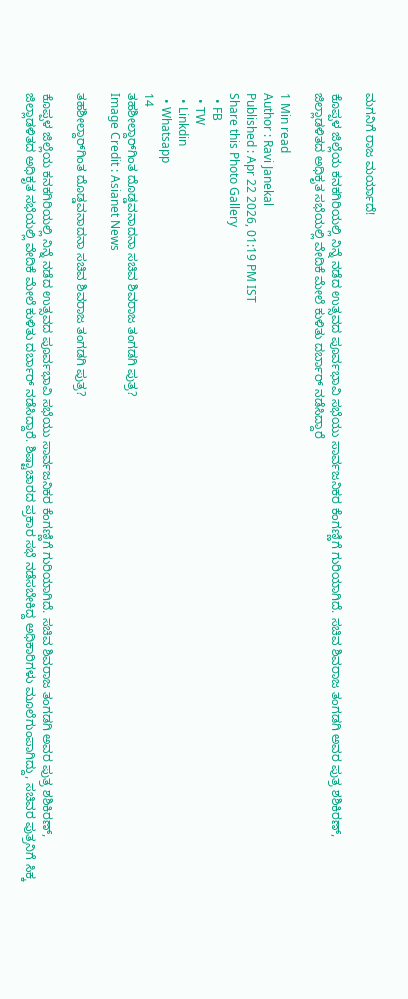ಮಗನಿಗೆ ರಾಜ ಮರ್ಯಾದೆ!

ಕೊಪ್ಪಳ ಜಿಲ್ಲೆಯ ಕನಕಗಿರಿಯಲ್ಲಿ ನಿನ್ನೆ ನಡೆದ ಉತ್ಸವದ ಪೂರ್ವಭಾವಿ ಸಭೆಯು ಸಾರ್ವಜನಿಕರ ಕೆಂಗಣ್ಣಿಗೆ ಗುರಿಯಾಗಿದೆ. ಸಚಿವ ಶಿವರಾಜ ತಂಗಡಗಿ ಅವರ ಪುತ್ರ ಶಶಿಕಿರಣ್, ಜಿಲ್ಲಾಡಳಿತದ ಅಧಿಕೃತ ಸಭೆಯಲ್ಲಿ ವೇದಿಕೆ ಮೇಲೆ ಕುಳಿತು ದರ್ಬಾರ್ ನಡೆಸಿದ್ದಾರೆ

1 Min read
Author : Ravi Janekal
Published : Apr 22 2026, 01:19 PM IST
Share this Photo Gallery
  • FB
  • TW
  • Linkdin
  • Whatsapp
14
ತಹಶೀಲ್ದಾರ್‌ಗಿಂತ ದೊಡ್ಡವನಾದನಾ ಸಚಿವ ಶಿವರಾಜ ತಂಗಡಗಿ ಪುತ್ರ?
Image Credit : Asianet News

ತಹಶೀಲ್ದಾರ್‌ಗಿಂತ ದೊಡ್ಡವನಾದನಾ ಸಚಿವ ಶಿವರಾಜ ತಂಗಡಗಿ ಪುತ್ರ?

ಕೊಪ್ಪಳ ಜಿಲ್ಲೆಯ ಕನಕಗಿರಿಯಲ್ಲಿ ನಿನ್ನೆ ನಡೆದ ಉತ್ಸವದ ಪೂರ್ವಭಾವಿ ಸಭೆಯು ಸಾರ್ವಜನಿಕರ ಕೆಂಗಣ್ಣಿಗೆ ಗುರಿಯಾಗಿದೆ. ಸಚಿವ ಶಿವರಾಜ ತಂಗಡಗಿ ಅವರ ಪುತ್ರ ಶಶಿಕಿರಣ್, ಜಿಲ್ಲಾಡಳಿತದ ಅಧಿಕೃತ ಸಭೆಯಲ್ಲಿ ವೇದಿಕೆ ಮೇಲೆ ಕುಳಿತು ದರ್ಬಾರ್ ನಡೆಸಿದ್ದಾರೆ. ಶಿಷ್ಟಾಚಾರದ ಪ್ರಕಾರ ಸಭೆ ನಡೆಸಬೇಕಿದ್ದ ಅಧಿಕಾರಿಗಳು ಮೂಲೆಗುಂಪಾಗಿದ್ದು, ಸಚಿವರ ಪುತ್ರನಿಗೆ ಸಿಕ್ಕ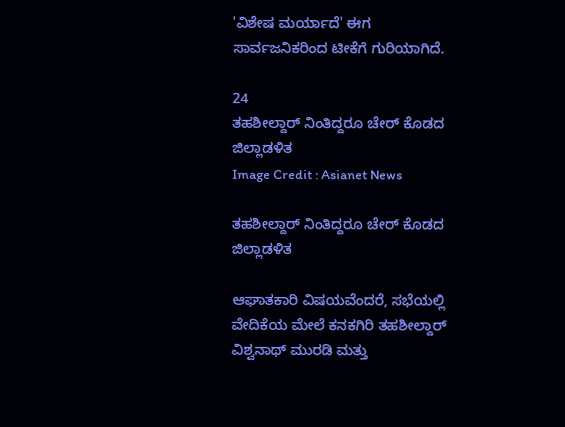'ವಿಶೇಷ ಮರ್ಯಾದೆ' ಈಗ ಸಾರ್ವಜನಿಕರಿಂದ ಟೀಕೆಗೆ ಗುರಿಯಾಗಿದೆ.

24
ತಹಶೀಲ್ದಾರ್ ನಿಂತಿದ್ದರೂ ಚೇರ್ ಕೊಡದ ಜಿಲ್ಲಾಡಳಿತ
Image Credit : Asianet News

ತಹಶೀಲ್ದಾರ್ ನಿಂತಿದ್ದರೂ ಚೇರ್ ಕೊಡದ ಜಿಲ್ಲಾಡಳಿತ

ಆಘಾತಕಾರಿ ವಿಷಯವೆಂದರೆ, ಸಭೆಯಲ್ಲಿ ವೇದಿಕೆಯ ಮೇಲೆ ಕನಕಗಿರಿ ತಹಶೀಲ್ದಾರ್ ವಿಶ್ವನಾಥ್ ಮುರಡಿ ಮತ್ತು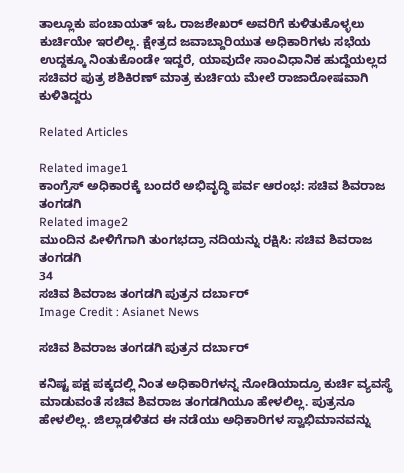ತಾಲ್ಲೂಕು ಪಂಚಾಯತ್ ಇಓ ರಾಜಶೇಖರ್ ಅವರಿಗೆ ಕುಳಿತುಕೊಳ್ಳಲು ಕುರ್ಚಿಯೇ ಇರಲಿಲ್ಲ. ಕ್ಷೇತ್ರದ ಜವಾಬ್ದಾರಿಯುತ ಅಧಿಕಾರಿಗಳು ಸಭೆಯ ಉದ್ದಕ್ಕೂ ನಿಂತುಕೊಂಡೇ ಇದ್ದರೆ, ಯಾವುದೇ ಸಾಂವಿಧಾನಿಕ ಹುದ್ದೆಯಲ್ಲದ ಸಚಿವರ ಪುತ್ರ ಶಶಿಕಿರಣ್ ಮಾತ್ರ ಕುರ್ಚಿಯ ಮೇಲೆ ರಾಜಾರೋಷವಾಗಿ ಕುಳಿತಿದ್ದರು

Related Articles

Related image1
ಕಾಂಗ್ರೆಸ್ ಅಧಿಕಾರಕ್ಕೆ ಬಂದರೆ ಅಭಿವೃದ್ಧಿ ಪರ್ವ ಆರಂಭ: ಸಚಿವ ಶಿವರಾಜ ತಂಗಡಗಿ
Related image2
ಮುಂದಿನ ಪೀಳಿಗೆಗಾಗಿ ತುಂಗಭದ್ರಾ ನದಿಯನ್ನು ರಕ್ಷಿಸಿ: ಸಚಿವ ಶಿವರಾಜ ತಂಗಡಗಿ
34
ಸಚಿವ ಶಿವರಾಜ ತಂಗಡಗಿ ಪುತ್ರನ ದರ್ಬಾರ್
Image Credit : Asianet News

ಸಚಿವ ಶಿವರಾಜ ತಂಗಡಗಿ ಪುತ್ರನ ದರ್ಬಾರ್

ಕನಿಷ್ಟ ಪಕ್ಷ ಪಕ್ಕದಲ್ಲಿ ನಿಂತ ಅಧಿಕಾರಿಗಳನ್ನ ನೋಡಿಯಾದ್ರೂ ಕುರ್ಚಿ ವ್ಯವಸ್ಥೆ ಮಾಡುವಂತೆ ಸಚಿವ ಶಿವರಾಜ ತಂಗಡಗಿಯೂ ಹೇಳಲಿಲ್ಲ. ಪುತ್ರನೂ ಹೇಳಲಿಲ್ಲ. ಜಿಲ್ಲಾಡಳಿತದ ಈ ನಡೆಯು ಅಧಿಕಾರಿಗಳ ಸ್ವಾಭಿಮಾನವನ್ನು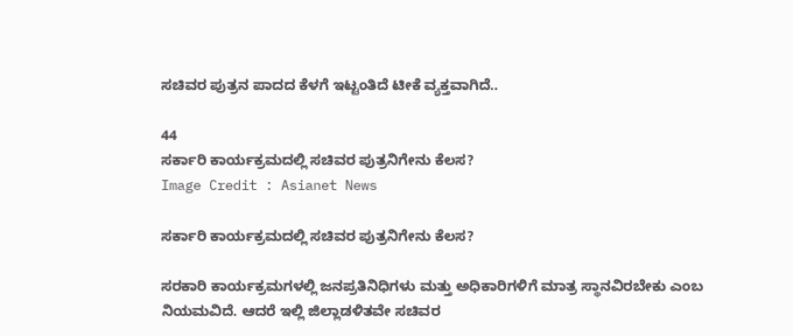ಸಚಿವರ ಪುತ್ರನ ಪಾದದ ಕೆಳಗೆ ಇಟ್ಟಂತಿದೆ ಟೀಕೆ ವ್ಯಕ್ತವಾಗಿದೆ..

44
ಸರ್ಕಾರಿ ಕಾರ್ಯಕ್ರಮದಲ್ಲಿ ಸಚಿವರ ಪುತ್ರನಿಗೇನು ಕೆಲಸ?
Image Credit : Asianet News

ಸರ್ಕಾರಿ ಕಾರ್ಯಕ್ರಮದಲ್ಲಿ ಸಚಿವರ ಪುತ್ರನಿಗೇನು ಕೆಲಸ?

ಸರಕಾರಿ ಕಾರ್ಯಕ್ರಮಗಳಲ್ಲಿ ಜನಪ್ರತಿನಿಧಿಗಳು ಮತ್ತು ಅಧಿಕಾರಿಗಳಿಗೆ ಮಾತ್ರ ಸ್ಥಾನವಿರಬೇಕು ಎಂಬ ನಿಯಮವಿದೆ. ಆದರೆ ಇಲ್ಲಿ ಜಿಲ್ಲಾಡಳಿತವೇ ಸಚಿವರ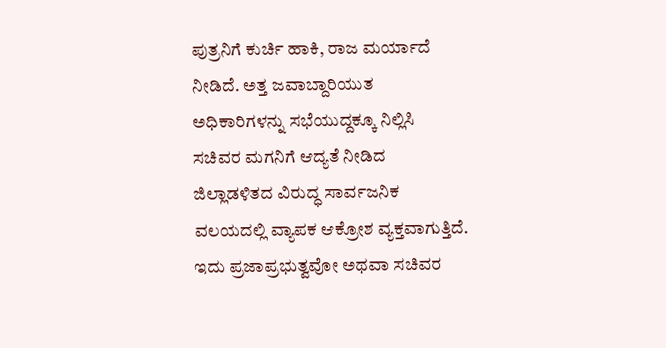ಪುತ್ರನಿಗೆ ಕುರ್ಚಿ ಹಾಕಿ, ರಾಜ ಮರ್ಯಾದೆ ನೀಡಿದೆ. ಅತ್ತ ಜವಾಬ್ದಾರಿಯುತ ಅಧಿಕಾರಿಗಳನ್ನು ಸಭೆಯುದ್ದಕ್ಕೂ ನಿಲ್ಲಿಸಿ ಸಚಿವರ ಮಗನಿಗೆ ಆದ್ಯತೆ ನೀಡಿದ ಜಿಲ್ಲಾಡಳಿತದ ವಿರುದ್ಧ ಸಾರ್ವಜನಿಕ ವಲಯದಲ್ಲಿ ವ್ಯಾಪಕ ಆಕ್ರೋಶ ವ್ಯಕ್ತವಾಗುತ್ತಿದೆ. ಇದು ಪ್ರಜಾಪ್ರಭುತ್ವವೋ ಅಥವಾ ಸಚಿವರ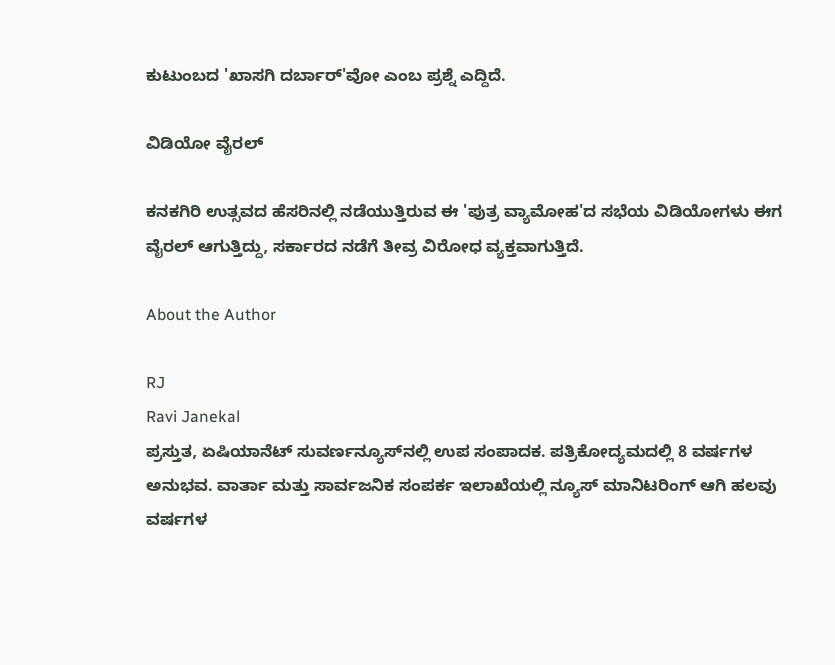ಕುಟುಂಬದ 'ಖಾಸಗಿ ದರ್ಬಾರ್'ವೋ ಎಂಬ ಪ್ರಶ್ನೆ ಎದ್ದಿದೆ.

ವಿಡಿಯೋ ವೈರಲ್

ಕನಕಗಿರಿ ಉತ್ಸವದ ಹೆಸರಿನಲ್ಲಿ ನಡೆಯುತ್ತಿರುವ ಈ 'ಪುತ್ರ ವ್ಯಾಮೋಹ'ದ ಸಭೆಯ ವಿಡಿಯೋಗಳು ಈಗ ವೈರಲ್ ಆಗುತ್ತಿದ್ದು, ಸರ್ಕಾರದ ನಡೆಗೆ ತೀವ್ರ ವಿರೋಧ ವ್ಯಕ್ತವಾಗುತ್ತಿದೆ.

About the Author

RJ
Ravi Janekal
ಪ್ರಸ್ತುತ, ಏಷಿಯಾನೆಟ್ ಸುವರ್ಣನ್ಯೂಸ್‌ನಲ್ಲಿ ಉಪ ಸಂಪಾದಕ. ಪತ್ರಿಕೋದ್ಯಮದಲ್ಲಿ 8 ವರ್ಷಗಳ ಅನುಭವ. ವಾರ್ತಾ ಮತ್ತು ಸಾರ್ವಜನಿಕ ಸಂಪರ್ಕ ಇಲಾಖೆಯಲ್ಲಿ ನ್ಯೂಸ್ ಮಾನಿಟರಿಂಗ್ ಆಗಿ ಹಲವು ವರ್ಷಗಳ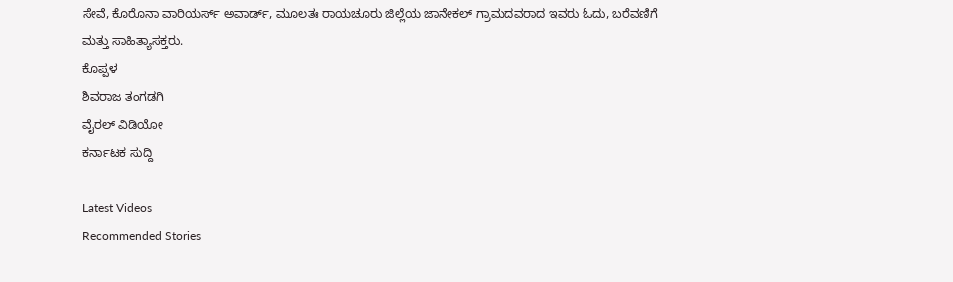ಸೇವೆ, ಕೊರೊನಾ ವಾರಿಯರ್ಸ್ ಅವಾರ್ಡ್, ಮೂಲತಃ ರಾಯಚೂರು ಜಿಲ್ಲೆಯ ಜಾನೇಕಲ್ ಗ್ರಾಮದವರಾದ ಇವರು ಓದು, ಬರೆವಣಿಗೆ ಮತ್ತು ಸಾಹಿತ್ಯಾಸಕ್ತರು.
ಕೊಪ್ಪಳ
ಶಿವರಾಜ ತಂಗಡಗಿ
ವೈರಲ್ ವಿಡಿಯೋ
ಕರ್ನಾಟಕ ಸುದ್ದಿ

Latest Videos
Recommended Stories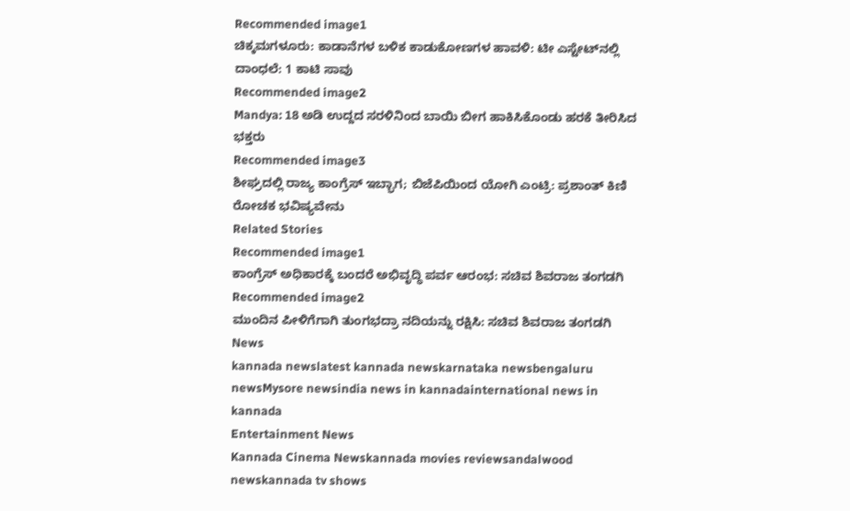Recommended image1
ಚಿಕ್ಕಮಗಳೂರು: ಕಾಡಾನೆಗಳ ಬಳಿಕ ಕಾಡುಕೋಣಗಳ ಹಾವಳಿ: ಟೀ ಎಸ್ಟೇಟ್‌ನಲ್ಲಿ ದಾಂಧಲೆ: 1 ಕಾಟಿ ಸಾವು
Recommended image2
Mandya: 18 ಅಡಿ ಉದ್ದದ ಸರಳಿನಿಂದ ಬಾಯಿ ಬೀಗ ಹಾಕಿಸಿಕೊಂಡು ಹರಕೆ ತೀರಿಸಿದ ಭಕ್ತರು
Recommended image3
ಶೀಘ್ರದಲ್ಲಿ ರಾಜ್ಯ ಕಾಂಗ್ರೆಸ್ ಇಬ್ಭಾಗ; ಬಿಜೆಪಿಯಿಂದ ಯೋಗಿ ಎಂಟ್ರಿ: ಪ್ರಶಾಂತ್ ಕಿಣಿ ರೋಚಕ ಭವಿಷ್ಯವೇನು
Related Stories
Recommended image1
ಕಾಂಗ್ರೆಸ್ ಅಧಿಕಾರಕ್ಕೆ ಬಂದರೆ ಅಭಿವೃದ್ಧಿ ಪರ್ವ ಆರಂಭ: ಸಚಿವ ಶಿವರಾಜ ತಂಗಡಗಿ
Recommended image2
ಮುಂದಿನ ಪೀಳಿಗೆಗಾಗಿ ತುಂಗಭದ್ರಾ ನದಿಯನ್ನು ರಕ್ಷಿಸಿ: ಸಚಿವ ಶಿವರಾಜ ತಂಗಡಗಿ
News
kannada newslatest kannada newskarnataka newsbengaluru newsMysore newsindia news in kannadainternational news in kannada
Entertainment News
Kannada Cinema Newskannada movies reviewsandalwood newskannada tv shows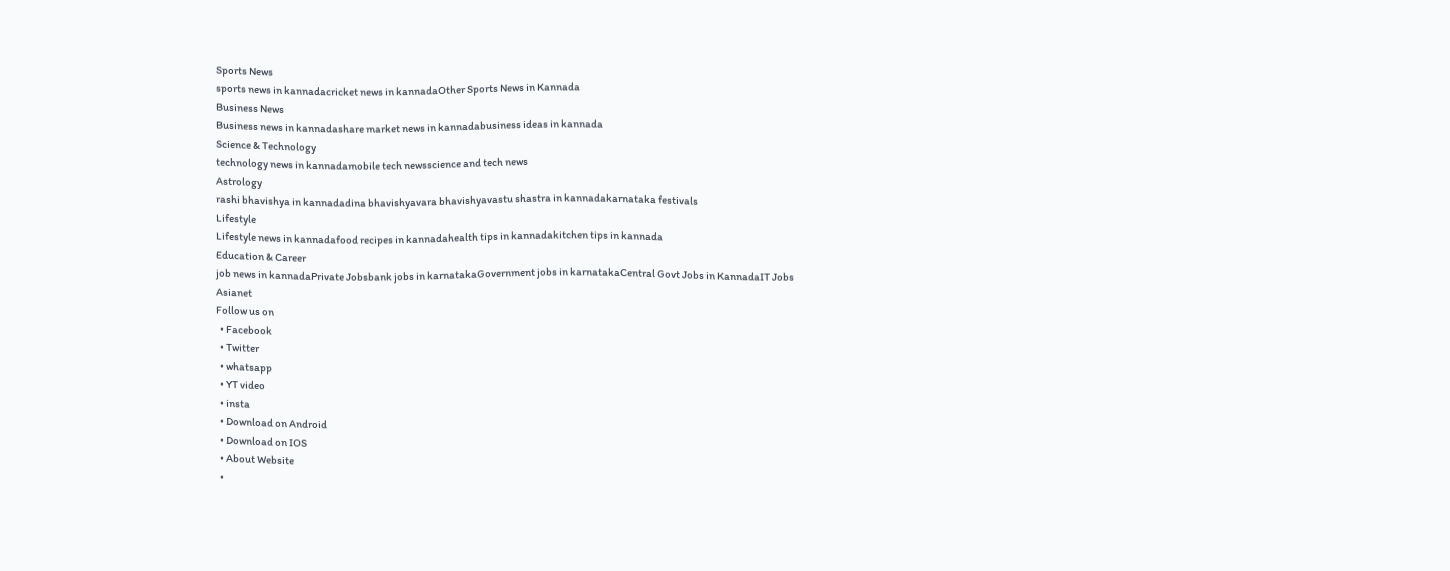Sports News
sports news in kannadacricket news in kannadaOther Sports News in Kannada
Business News
Business news in kannadashare market news in kannadabusiness ideas in kannada
Science & Technology
technology news in kannadamobile tech newsscience and tech news
Astrology
rashi bhavishya in kannadadina bhavishyavara bhavishyavastu shastra in kannadakarnataka festivals
Lifestyle
Lifestyle news in kannadafood recipes in kannadahealth tips in kannadakitchen tips in kannada
Education & Career
job news in kannadaPrivate Jobsbank jobs in karnatakaGovernment jobs in karnatakaCentral Govt Jobs in KannadaIT Jobs
Asianet
Follow us on
  • Facebook
  • Twitter
  • whatsapp
  • YT video
  • insta
  • Download on Android
  • Download on IOS
  • About Website
  •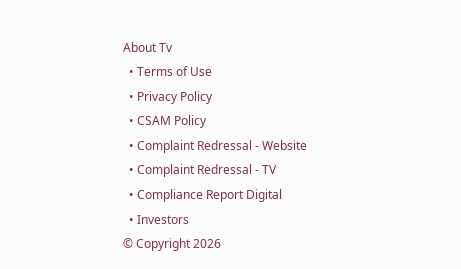About Tv
  • Terms of Use
  • Privacy Policy
  • CSAM Policy
  • Complaint Redressal - Website
  • Complaint Redressal - TV
  • Compliance Report Digital
  • Investors
© Copyright 2026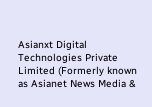Asianxt Digital Technologies Private Limited (Formerly known as Asianet News Media &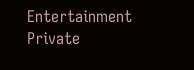Entertainment Private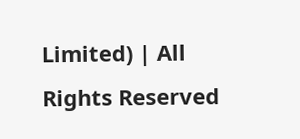Limited) | All Rights Reserved